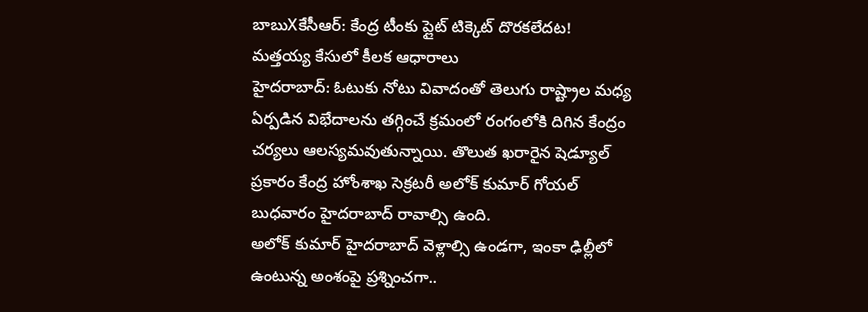బాబుXకేసీఆర్: కేంద్ర టీంకు ప్లైట్ టిక్కెట్ దొరకలేదట! మత్తయ్య కేసులో కీలక ఆధారాలు
హైదరాబాద్: ఓటుకు నోటు వివాదంతో తెలుగు రాష్ట్రాల మధ్య ఏర్పడిన విభేదాలను తగ్గించే క్రమంలో రంగంలోకి దిగిన కేంద్రం చర్యలు ఆలస్యమవుతున్నాయి. తొలుత ఖరారైన షెడ్యూల్ ప్రకారం కేంద్ర హోంశాఖ సెక్రటరీ అలోక్ కుమార్ గోయల్ బుధవారం హైదరాబాద్ రావాల్సి ఉంది.
అలోక్ కుమార్ హైదరాబాద్ వెళ్లాల్సి ఉండగా, ఇంకా ఢిల్లీలో ఉంటున్న అంశంపై ప్రశ్నించగా..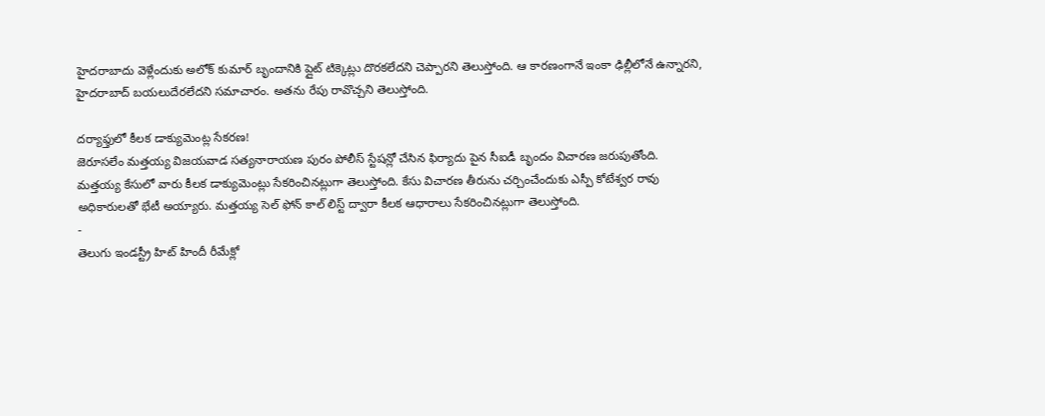హైదరాబాదు వెళ్లేందుకు అలోక్ కుమార్ బృందానికి ప్లైట్ టిక్కెట్లు దొరకలేదని చెప్పారని తెలుస్తోంది. ఆ కారణంగానే ఇంకా ఢిల్లీలోనే ఉన్నారని, హైదరాబాద్ బయలుదేరలేదని సమాచారం. అతను రేపు రావొచ్చని తెలుస్తోంది.

దర్యాఫ్తులో కీలక డాక్యుమెంట్ల సేకరణ!
జెరూసలేం మత్తయ్య విజయవాడ సత్యనారాయణ పురం పోలీస్ స్టేషన్లో చేసిన ఫిర్యాదు పైన సీఐడీ బృందం విచారణ జరుపుతోంది.
మత్తయ్య కేసులో వారు కీలక డాక్యుమెంట్లు సేకరించినట్లుగా తెలుస్తోంది. కేసు విచారణ తీరును చర్చించేందుకు ఎస్పీ కోటేశ్వర రావు అధికారులతో భేటీ అయ్యారు. మత్తయ్య సెల్ ఫోన్ కాల్ లిస్ట్ ద్వారా కీలక ఆధారాలు సేకరించినట్లుగా తెలుస్తోంది.
-
తెలుగు ఇండస్ట్రీ హిట్ హిందీ రీమేక్లో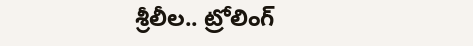శ్రీలీల.. ట్రోలింగ్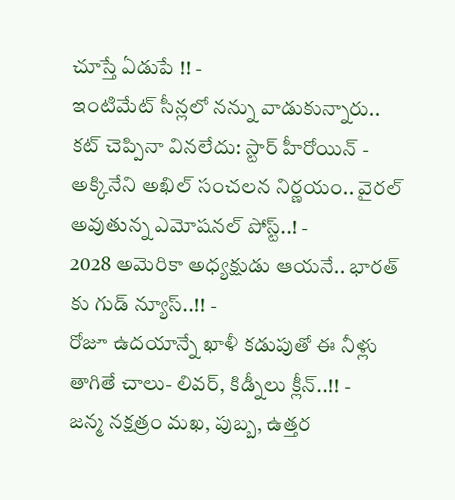చూస్తే ఏడుపే !! -
ఇంటిమేట్ సీన్లలో నన్ను వాడుకున్నారు.. కట్ చెప్పినా వినలేదు: స్టార్ హీరోయిన్ -
అక్కినేని అఖిల్ సంచలన నిర్ణయం.. వైరల్ అవుతున్న ఎమోషనల్ పోస్ట్..! -
2028 అమెరికా అధ్యక్షుడు ఆయనే.. భారత్ కు గుడ్ న్యూస్..!! -
రోజూ ఉదయాన్నే ఖాళీ కడుపుతో ఈ నీళ్లు తాగితే చాలు- లివర్, కిడ్నీలు క్లీన్..!! -
జన్మ నక్షత్రం మఖ, పుబ్బ, ఉత్తర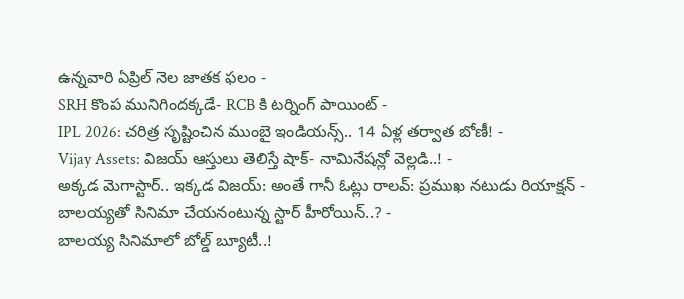ఉన్నవారి ఏప్రిల్ నెల జాతక ఫలం -
SRH కొంప మునిగిందక్కడే- RCB కి టర్నింగ్ పాయింట్ -
IPL 2026: చరిత్ర సృష్టించిన ముంబై ఇండియన్స్.. 14 ఏళ్ల తర్వాత బోణీ! -
Vijay Assets: విజయ్ ఆస్తులు తెలిస్తే షాక్- నామినేషన్లో వెల్లడి..! -
అక్కడ మెగాస్టార్.. ఇక్కడ విజయ్: అంతే గానీ ఓట్లు రాలవ్: ప్రముఖ నటుడు రియాక్షన్ -
బాలయ్యతో సినిమా చేయనంటున్న స్టార్ హీరోయిన్..? -
బాలయ్య సినిమాలో బోల్డ్ బ్యూటీ..!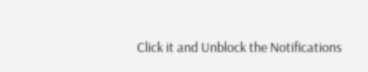Click it and Unblock the Notifications